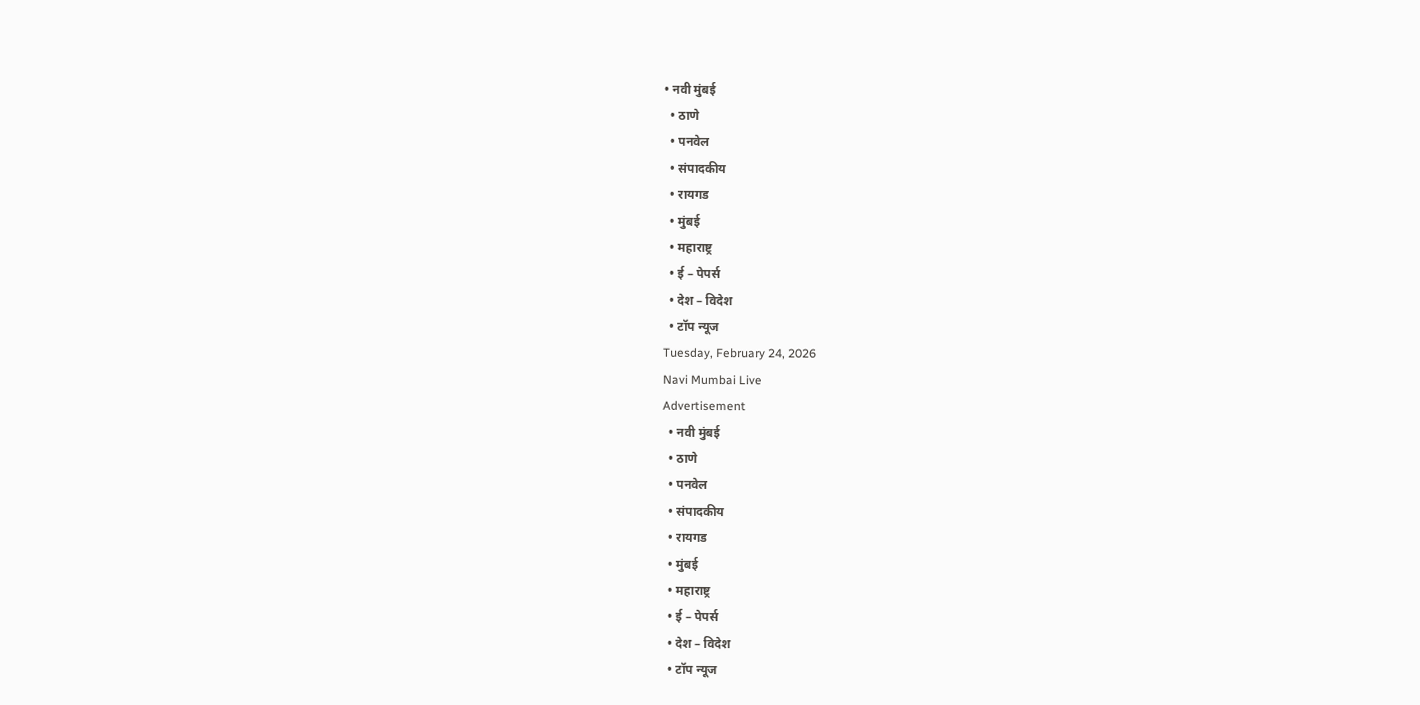• नवी मुंबई
  • ठाणे
  • पनवेल
  • संपादकीय
  • रायगड
  • मुंबई
  • महाराष्ट्र
  • ई – पेपर्स
  • देश – विदेश
  • टॉप न्यूज
Tuesday, February 24, 2026
Navi Mumbai Live
Advertisement
  • नवी मुंबई
  • ठाणे
  • पनवेल
  • संपादकीय
  • रायगड
  • मुंबई
  • महाराष्ट्र
  • ई – पेपर्स
  • देश – विदेश
  • टॉप न्यूज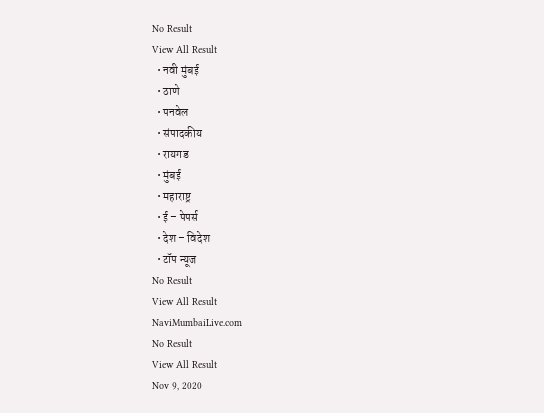No Result
View All Result
  • नवी मुंबई
  • ठाणे
  • पनवेल
  • संपादकीय
  • रायगड
  • मुंबई
  • महाराष्ट्र
  • ई – पेपर्स
  • देश – विदेश
  • टॉप न्यूज
No Result
View All Result
NaviMumbaiLive.com
No Result
View All Result
Nov 9, 2020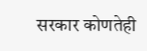सरकार कोणतेही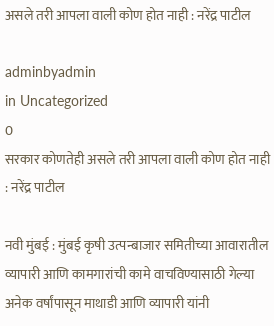असले तरी आपला वाली कोण होत नाही : नरेंद्र पाटील

adminbyadmin
in Uncategorized
0
सरकार कोणतेही असले तरी आपला वाली कोण होत नाही : नरेंद्र पाटील

नवी मुंबई : मुंबई कृषी उत्पन्बाजार समितीच्या आवारातील व्यापारी आणि कामगारांची कामे वाचविण्यासाठी गेल्या अनेक वर्षांपासून माथाडी आणि व्यापारी यांनी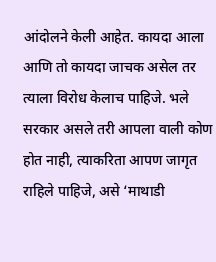आंदोलने केली आहेत. कायदा आला आणि तो कायदा जाचक असेल तर त्याला विरोध केलाच पाहिजे. भले सरकार असले तरी आपला वाली कोण होत नाही, त्याकरिता आपण जागृत राहिले पाहिजे, असे ‘माथाडी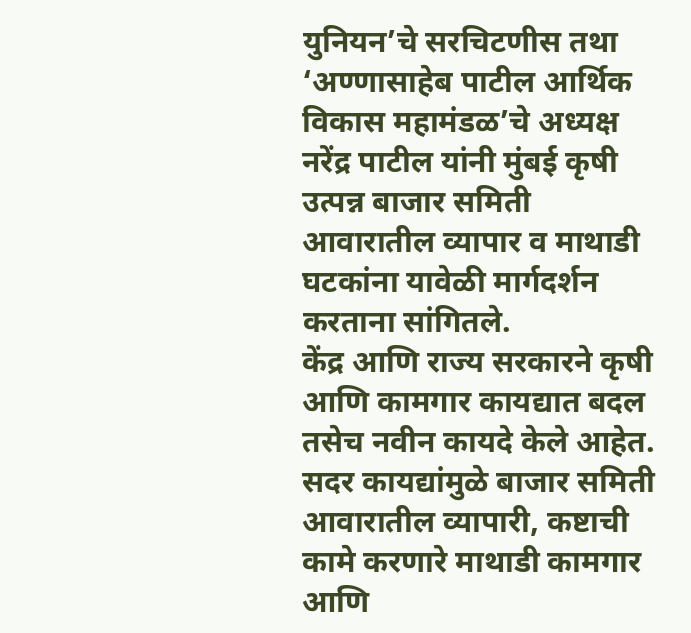युनियन’चे सरचिटणीस तथा ‘अण्णासाहेब पाटील आर्थिक विकास महामंडळ’चे अध्यक्ष नरेंद्र पाटील यांनी मुंबई कृषी उत्पन्न बाजार समिती आवारातील व्यापार व माथाडी घटकांना यावेळी मार्गदर्शन करताना सांगितले.
केंद्र आणि राज्य सरकारने कृषी आणि कामगार कायद्यात बदल तसेच नवीन कायदे केले आहेत. सदर कायद्यांमुळे बाजार समिती आवारातील व्यापारी, कष्टाची कामे करणारे माथाडी कामगार आणि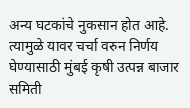अन्य घटकांचे नुकसान होत आहे. त्यामुळे यावर चर्चा वरुन निर्णय घेण्यासाठी मुंबई कृषी उत्पन्न बाजार समिती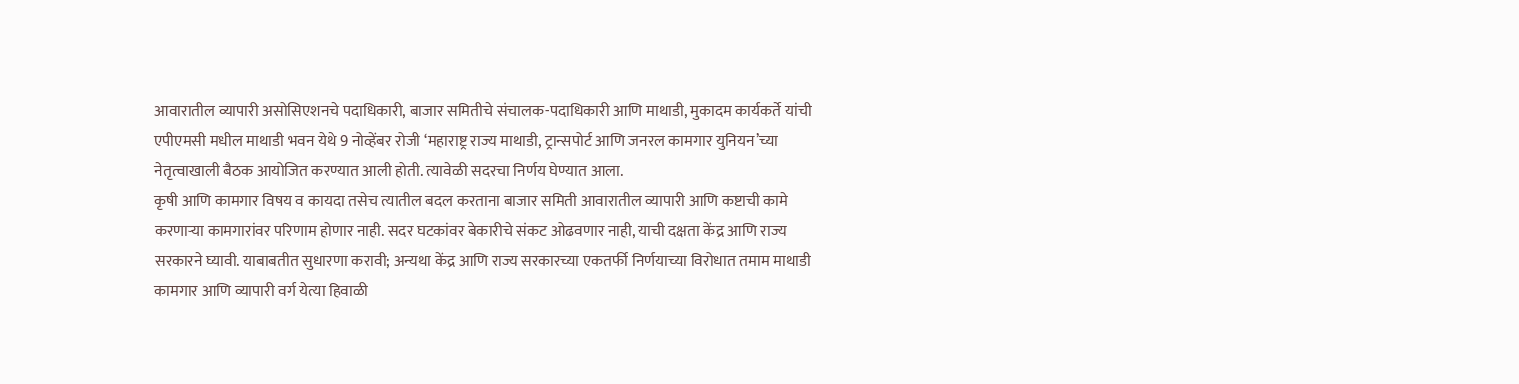आवारातील व्यापारी असोसिएशनचे पदाधिकारी, बाजार समितीचे संचालक-पदाधिकारी आणि माथाडी, मुकादम कार्यकर्ते यांची एपीएमसी मधील माथाडी भवन येथे 9 नोव्हेंबर रोजी ‘महाराष्ट्र राज्य माथाडी, ट्रान्सपोर्ट आणि जनरल कामगार युनियन’च्या नेतृत्वाखाली बैठक आयोजित करण्यात आली होती. त्यावेळी सदरचा निर्णय घेण्यात आला.
कृषी आणि कामगार विषय व कायदा तसेच त्यातील बदल करताना बाजार समिती आवारातील व्यापारी आणि कष्टाची कामे करणाऱ्या कामगारांवर परिणाम होणार नाही. सदर घटकांवर बेकारीचे संकट ओढवणार नाही, याची दक्षता केंद्र आणि राज्य सरकारने घ्यावी. याबाबतीत सुधारणा करावी; अन्यथा केंद्र आणि राज्य सरकारच्या एकतर्फी निर्णयाच्या विरोधात तमाम माथाडी कामगार आणि व्यापारी वर्ग येत्या हिवाळी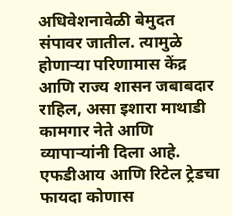अधिवेशनावेळी बेमुदत संपावर जातील. त्यामुळे होणाऱ्या परिणामास केंद्र आणि राज्य शासन जबाबदार राहिल, असा इशारा माथाडी कामगार नेते आणि व्यापाऱ्यांनी दिला आहे.
एफडीआय आणि रिटेल ट्रेडचा फायदा कोणास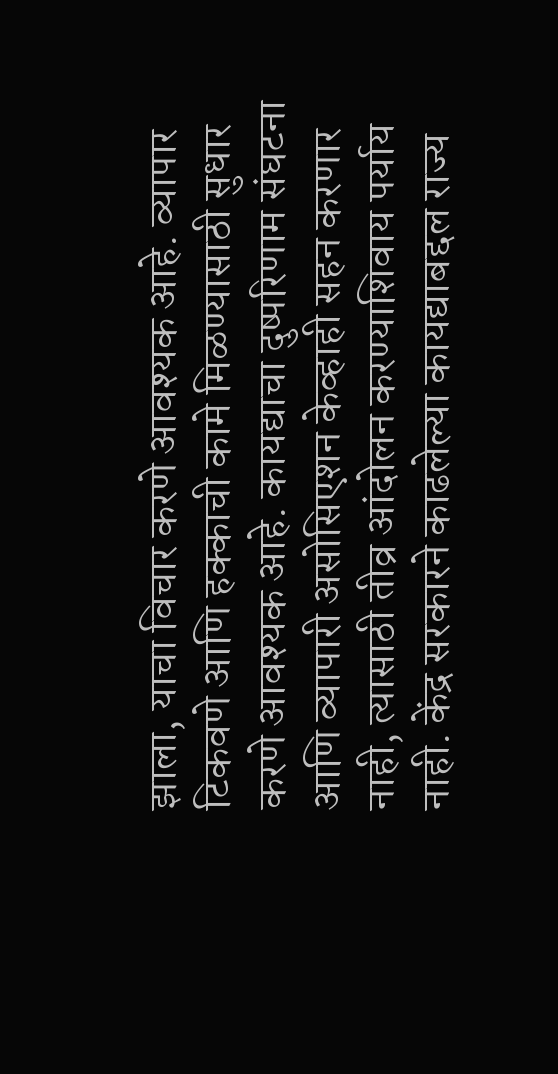झाला, याचा विचार करणे आवश्‍यक आहे. व्यापार टिकवणे आणि हक्काची कामे मिळण्यासाठी सुधार करणे आवश्‍यक आहे. कायद्याचा दुष्परिणाम संघटना आणि व्यापारी असोसिएशन केव्हाही सहन करणार नाही, त्यासाठी तीव्र आंदोलन करण्याशिवाय पर्याय नाही. केंद्र सरकारने काढलेल्या कायद्याबद्दल राज्य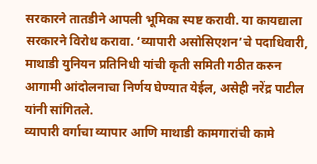सरकारने तातडीने आपली भूमिका स्पष्ट करावी. या कायद्याला सरकारने विरोध करावा. ‘व्यापारी असोसिएशन’चे पदाधिवारी, माथाडी युनियन प्रतिनिधी यांची कृती समिती गठीत करुन आगामी आंदोलनाचा निर्णय घेण्यात येईल, असेही नरेंद्र पाटील यांनी सांगितले.
व्यापारी वर्गाचा व्यापार आणि माथाडी कामगारांची कामे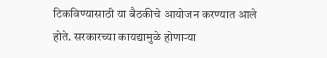टिकविण्यासाठी या बैठकीचे आयोजन करण्यात आले होते. सरकारच्या कायद्यामुळे होणाऱ्या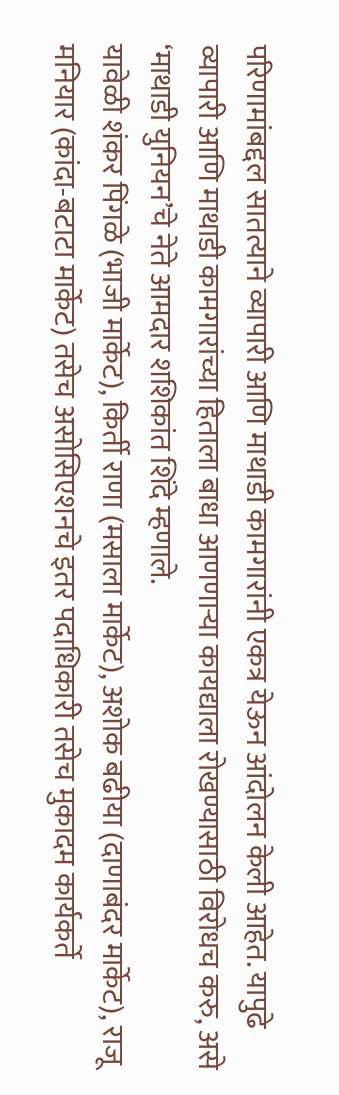परिणामांबद्दल सातत्याने व्यापारी आणि माथाडी कामगारांनी एकत्र येऊन आंदोलन केली आहेत. यापुढे व्यापारी आणि माथाडी कामगारांच्या हिताला बाधा आणणाऱ्या कायद्याला रोखण्यासाठी विरोधच करु, असे ‘माथाडी युनियन’चे नेते आमदार शशिकांत शिंदे म्हणाले.
यावेळी शंकर पिंगळे (भाजी मार्केट), किर्ती राणा (मसाला मार्केट), अशोक बढीया (दाणाबंदर मार्केट), राजू मनियार (कांदा-बटाटा मार्केट) तसेच असोसिएशनचे इतर पदाधिकारी तसेच मुकादम कार्यकर्ते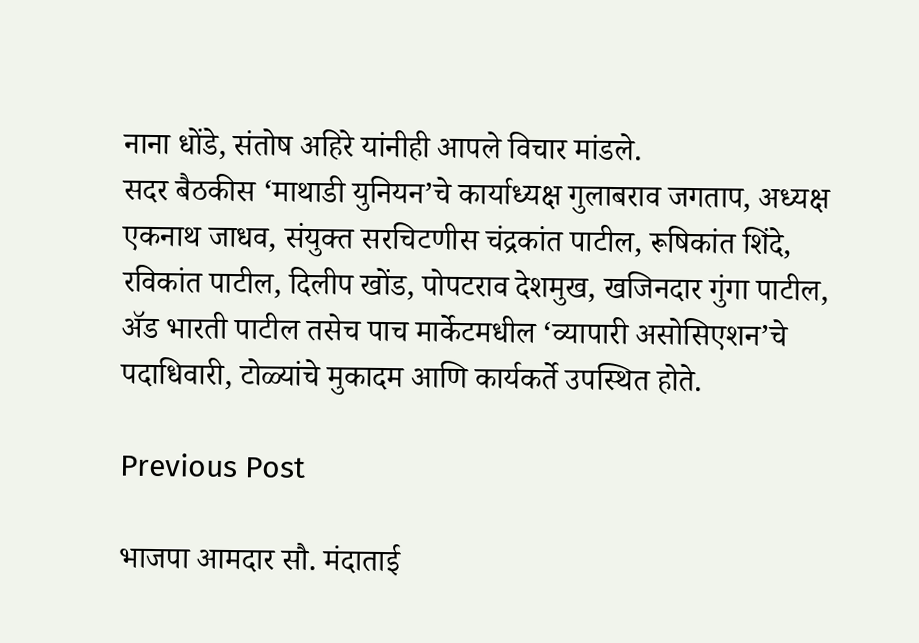नाना धोंडे, संतोष अहिरे यांनीही आपले विचार मांडले.
सदर बैठकीस ‘माथाडी युनियन’चे कार्याध्यक्ष गुलाबराव जगताप, अध्यक्ष एकनाथ जाधव, संयुक्त सरचिटणीस चंद्रकांत पाटील, रूषिकांत शिंदे, रविकांत पाटील, दिलीप खोंड, पोपटराव देशमुख, खजिनदार गुंगा पाटील, ॲड भारती पाटील तसेच पाच मार्केटमधील ‘व्यापारी असोसिएशन’चे पदाधिवारी, टोळ्यांचे मुकादम आणि कार्यकर्ते उपस्थित होते.

Previous Post

भाजपा आमदार सौ. मंदाताई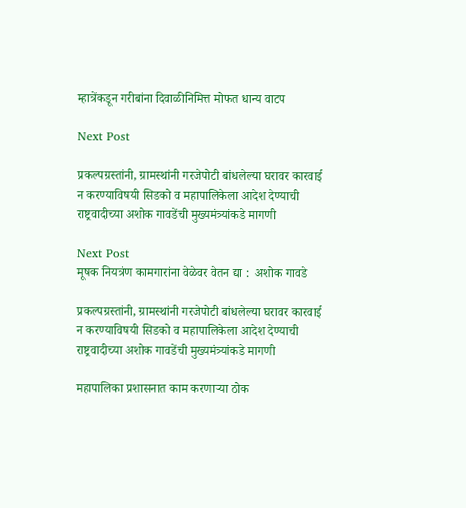म्हात्रेंकडून गरीबांना दिवाळीनिमित्त मोफत धान्य वाटप

Next Post

प्रकल्पग्रस्तांनी, ग्रामस्थांनी गरजेपोटी बांधलेल्या घरावर कारवाई न करण्याविषयी सिडको व महापालिकेला आदेश देण्याची राष्ट्रवादीच्या अशोक गावडेंची मुख्यमंत्र्यांकडे मागणी

Next Post
मूषक नियत्रंण कामगारांना वेळेवर वेतन द्या :  अशोक गावडे

प्रकल्पग्रस्तांनी, ग्रामस्थांनी गरजेपोटी बांधलेल्या घरावर कारवाई न करण्याविषयी सिडको व महापालिकेला आदेश देण्याची राष्ट्रवादीच्या अशोक गावडेंची मुख्यमंत्र्यांकडे मागणी

महापालिका प्रशासनात काम करणाऱ्या ठोक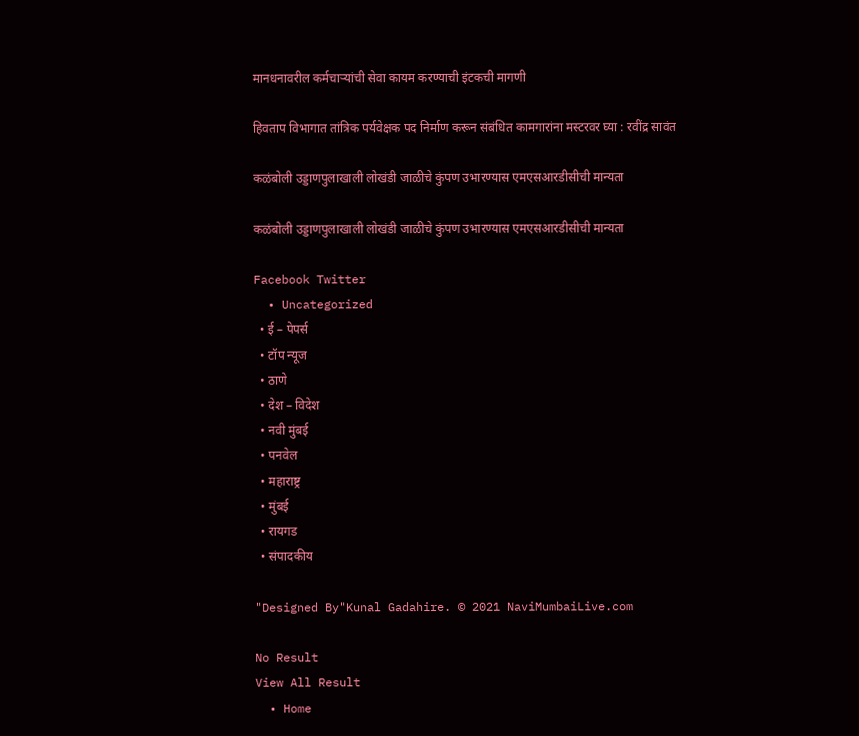मानधनावरील कर्मचाऱ्यांची सेवा कायम करण्याची इंटकची मागणी

हिवताप विभागात तांत्रिक पर्यवेक्षक पद निर्माण करून संबंधित कामगारांना मस्टरवर घ्या : रवींद्र सावंत

कळंबोली उड्डाणपुलाखाली लोखंडी जाळीचे कुंपण उभारण्यास एमएसआरडीसीची मान्यता

कळंबोली उड्डाणपुलाखाली लोखंडी जाळीचे कुंपण उभारण्यास एमएसआरडीसीची मान्यता

Facebook Twitter
  • Uncategorized
  • ई – पेपर्स
  • टॉप न्यूज
  • ठाणे
  • देश – विदेश
  • नवी मुंबई
  • पनवेल
  • महाराष्ट्र
  • मुंबई
  • रायगड
  • संपादकीय

"Designed By"Kunal Gadahire. © 2021 NaviMumbaiLive.com

No Result
View All Result
  • Home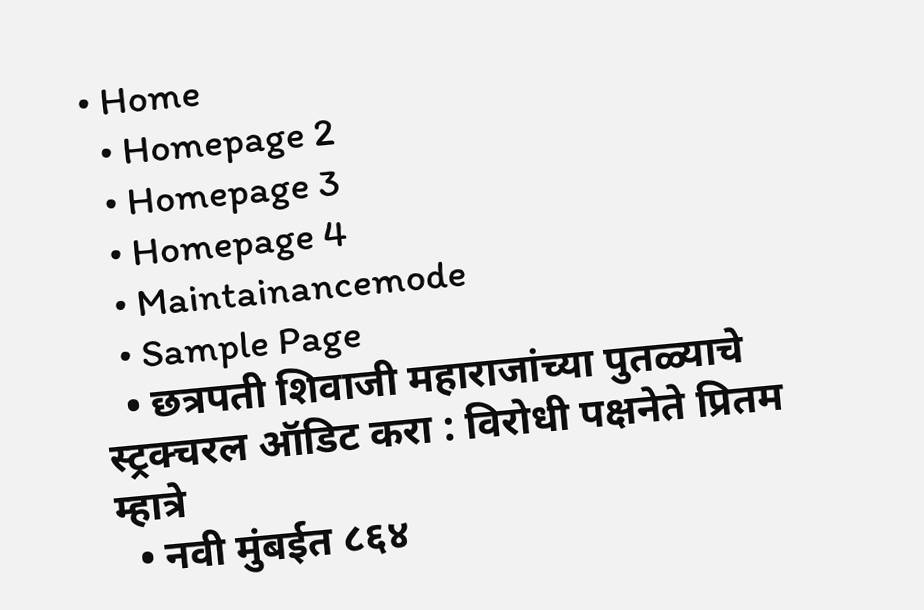• Home
  • Homepage 2
  • Homepage 3
  • Homepage 4
  • Maintainancemode
  • Sample Page
  • छत्रपती शिवाजी महाराजांच्या पुतळ्याचे स्ट्रक्चरल ऑडिट करा : विरोधी पक्षनेते प्रितम म्हात्रे
  • नवी मुंबईत ८६४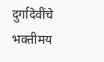दुर्गादेवींचे भक्तीमय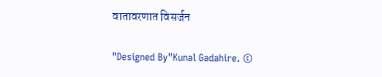वातावरणात विसर्जन

"Designed By"Kunal Gadahire. ©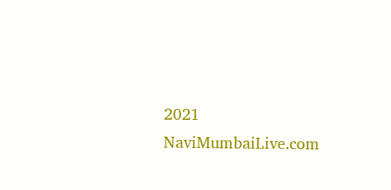2021 NaviMumbaiLive.com